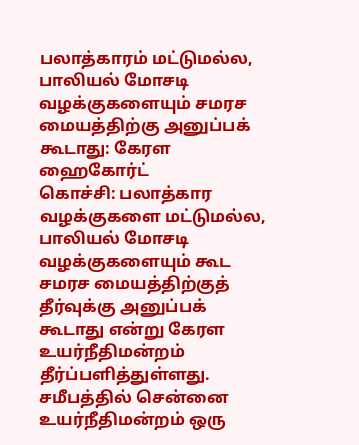பலாத்காரம் மட்டுமல்ல, பாலியல் மோசடி வழக்குகளையும் சமரச மையத்திற்கு அனுப்பக் கூடாது: கேரள ஹைகோர்ட்
கொச்சி: பலாத்கார வழக்குகளை மட்டுமல்ல, பாலியல் மோசடி வழக்குகளையும் கூட சமரச மையத்திற்குத் தீர்வுக்கு அனுப்பக் கூடாது என்று கேரள உயர்நீதிமன்றம் தீர்ப்பளித்துள்ளது.
சமீபத்தில் சென்னை உயர்நீதிமன்றம் ஒரு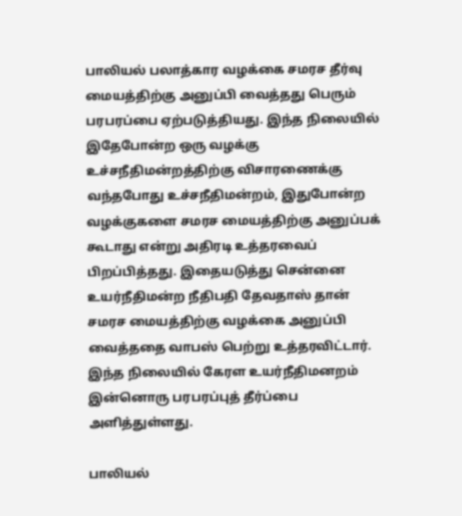பாலியல் பலாத்கார வழக்கை சமரச தீர்வு மையத்திற்கு அனுப்பி வைத்தது பெரும் பரபரப்பை ஏற்படுத்தியது. இந்த நிலையில் இதேபோன்ற ஒரு வழக்கு உச்சநீதிமன்றத்திற்கு விசாரணைக்கு வந்தபோது உச்சநீதிமன்றம், இதுபோன்ற வழக்குகளை சமரச மையத்திற்கு அனுப்பக் கூடாது என்று அதிரடி உத்தரவைப் பிறப்பித்தது. இதையடுத்து சென்னை உயர்நீதிமன்ற நீதிபதி தேவதாஸ் தான் சமரச மையத்திற்கு வழக்கை அனுப்பி வைத்ததை வாபஸ் பெற்று உத்தரவிட்டார்.
இந்த நிலையில் கேரள உயர்நீதிமனறம் இன்னொரு பரபரப்புத் தீர்ப்பை அளித்துள்ளது.

பாலியல்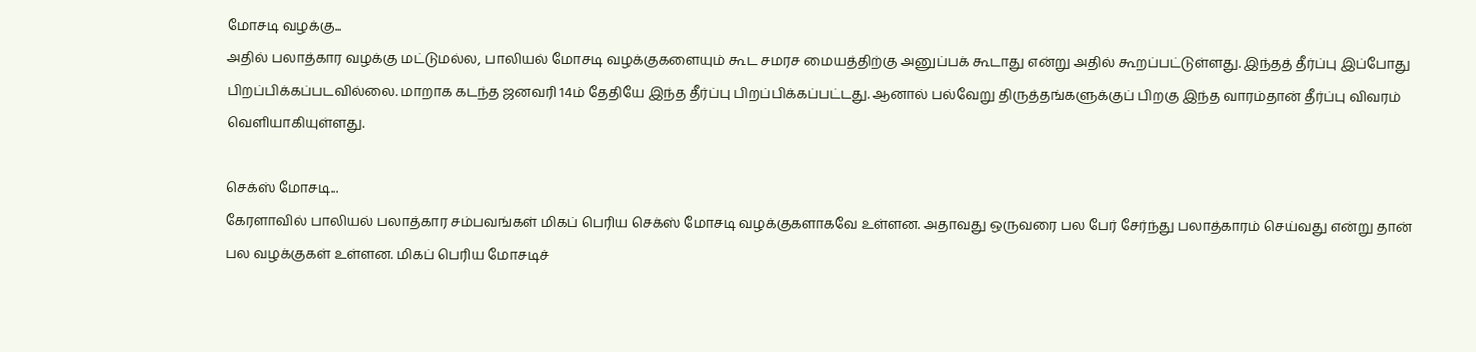மோசடி வழக்கு...
அதில் பலாத்கார வழக்கு மட்டுமல்ல, பாலியல் மோசடி வழக்குகளையும் கூட சமரச மையத்திற்கு அனுப்பக் கூடாது என்று அதில் கூறப்பட்டுள்ளது. இந்தத் தீர்ப்பு இப்போது பிறப்பிக்கப்படவில்லை. மாறாக கடந்த ஜனவரி 14ம் தேதியே இந்த தீர்ப்பு பிறப்பிக்கப்பட்டது. ஆனால் பல்வேறு திருத்தங்களுக்குப் பிறகு இந்த வாரம்தான் தீர்ப்பு விவரம் வெளியாகியுள்ளது.

செக்ஸ் மோசடி...
கேரளாவில் பாலியல் பலாத்கார சம்பவங்கள் மிகப் பெரிய செக்ஸ் மோசடி வழக்குகளாகவே உள்ளன. அதாவது ஒருவரை பல பேர் சேர்ந்து பலாத்காரம் செய்வது என்று தான் பல வழக்குகள் உள்ளன. மிகப் பெரிய மோசடிச்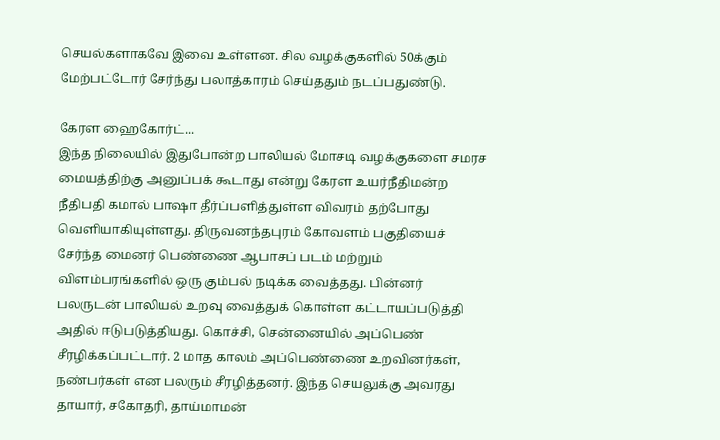செயல்களாகவே இவை உள்ளன. சில வழக்குகளில் 50க்கும் மேற்பட்டோர் சேர்ந்து பலாத்காரம் செய்ததும் நடப்பதுண்டு.

கேரள ஹைகோர்ட்...
இந்த நிலையில் இதுபோன்ற பாலியல் மோசடி வழக்குகளை சமரச மையத்திற்கு அனுப்பக் கூடாது என்று கேரள உயர்நீதிமன்ற நீதிபதி கமால் பாஷா தீர்ப்பளித்துள்ள விவரம் தற்போது வெளியாகியுள்ளது. திருவனந்தபுரம் கோவளம் பகுதியைச் சேர்ந்த மைனர் பெண்ணை ஆபாசப் படம் மற்றும் விளம்பரங்களில் ஒரு கும்பல் நடிக்க வைத்தது. பின்னர் பலருடன் பாலியல் உறவு வைத்துக் கொள்ள கட்டாயப்படுத்தி அதில் ஈடுபடுத்தியது. கொச்சி, சென்னையில் அப்பெண் சீரழிக்கப்பட்டார். 2 மாத காலம் அப்பெண்ணை உறவினர்கள், நண்பர்கள் என பலரும் சீரழித்தனர். இந்த செயலுக்கு அவரது தாயார், சகோதரி, தாய்மாமன்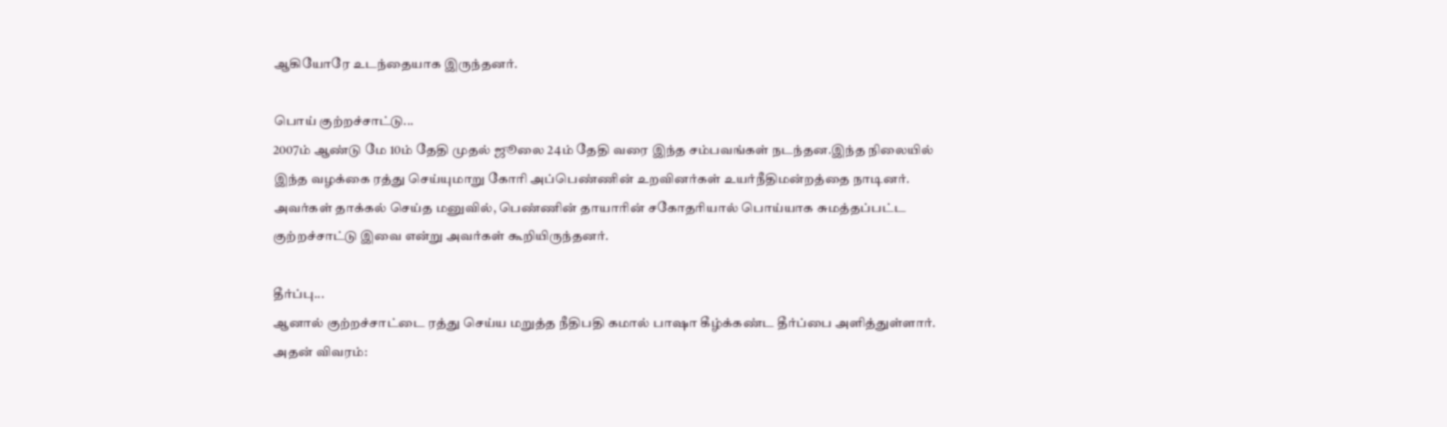ஆகியோரே உடந்தையாக இருந்தனர்.

பொய் குற்றச்சாட்டு...
2007ம் ஆண்டு மே 10ம் தேதி முதல் ஜூலை 24ம் தேதி வரை இந்த சம்பவங்கள் நடந்தன.இந்த நிலையில் இந்த வழக்கை ரத்து செய்யுமாறு கோரி அப்பெண்ணின் உறவினர்கள் உயர்நீதிமன்றத்தை நாடினர். அவர்கள் தாக்கல் செய்த மனுவில், பெண்ணின் தாயாரின் சகோதரியால் பொய்யாக சுமத்தப்பட்ட குற்றச்சாட்டு இவை என்று அவர்கள் கூறியிருந்தனர்.

தீர்ப்பு...
ஆனால் குற்றச்சாட்டை ரத்து செய்ய மறுத்த நீதிபதி கமால் பாஷா கீழ்க்கண்ட தீர்ப்பை அளித்துள்ளார். அதன் விவரம்: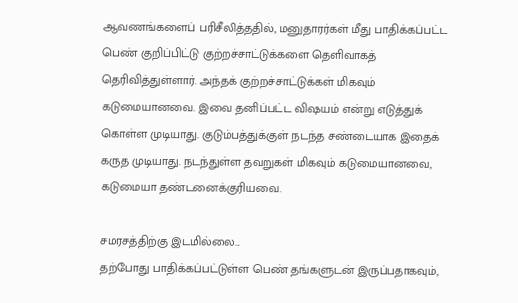ஆவணங்களைப் பரிசீலித்ததில், மனுதாரர்கள் மீது பாதிக்கப்பட்ட பெண் குறிப்பிட்டு குற்றச்சாட்டுக்களை தெளிவாகத் தெரிவித்துள்ளார். அந்தக் குற்றச்சாட்டுக்கள் மிகவும் கடுமையானவை. இவை தனிப்பட்ட விஷயம் என்று எடுத்துக் கொள்ள முடியாது. குடும்பத்துக்குள் நடந்த சண்டையாக இதைக் கருத முடியாது. நடந்துள்ள தவறுகள் மிகவும் கடுமையானவை, கடுமையா தண்டனைக்குரியவை.

சமரசத்திற்கு இடமில்லை...
தற்போது பாதிக்கப்பட்டுள்ள பெண் தங்களுடன் இருப்பதாகவும்,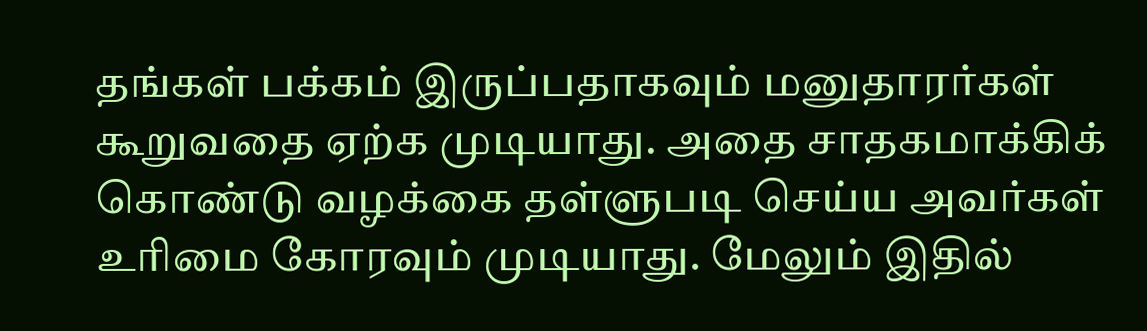தங்கள் பக்கம் இருப்பதாகவும் மனுதாரர்கள் கூறுவதை ஏற்க முடியாது. அதை சாதகமாக்கிக் கொண்டு வழக்கை தள்ளுபடி செய்ய அவர்கள் உரிமை கோரவும் முடியாது. மேலும் இதில்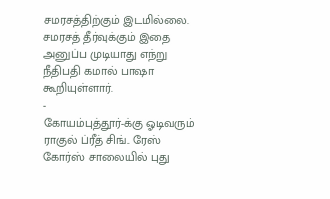சமரசத்திற்கும் இடமில்லை. சமரசத் தீர்வுக்கும் இதை அனுப்ப முடியாது எந்று நீதிபதி கமால் பாஷா கூறியுள்ளார்.
-
கோயம்புத்தூர்-க்கு ஓடிவரும் ராகுல் ப்ரீத் சிங்.. ரேஸ் கோர்ஸ் சாலையில் புது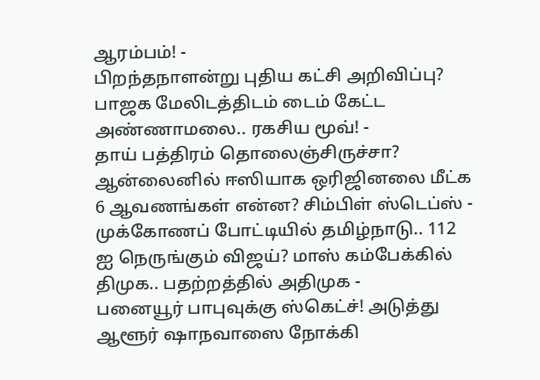ஆரம்பம்! -
பிறந்தநாளன்று புதிய கட்சி அறிவிப்பு? பாஜக மேலிடத்திடம் டைம் கேட்ட அண்ணாமலை.. ரகசிய மூவ்! -
தாய் பத்திரம் தொலைஞ்சிருச்சா? ஆன்லைனில் ஈஸியாக ஒரிஜினலை மீட்க 6 ஆவணங்கள் என்ன? சிம்பிள் ஸ்டெப்ஸ் -
முக்கோணப் போட்டியில் தமிழ்நாடு.. 112 ஐ நெருங்கும் விஜய்? மாஸ் கம்பேக்கில் திமுக.. பதற்றத்தில் அதிமுக -
பனையூர் பாபுவுக்கு ஸ்கெட்ச்! அடுத்து ஆளூர் ஷாநவாஸை நோக்கி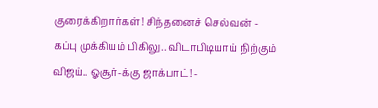குரைக்கிறார்கள்! சிந்தனைச் செல்வன் -
கப்பு முக்கியம் பிகிலு.. விடாபிடியாய் நிற்கும் விஜய்.. ஓசூர்-க்கு ஜாக்பாட்! -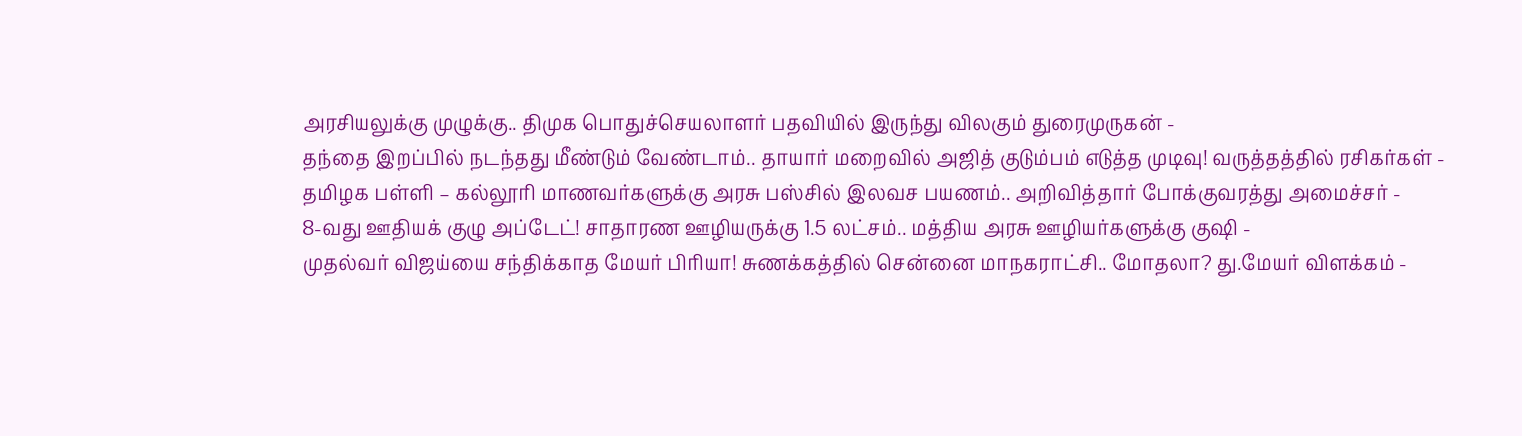அரசியலுக்கு முழுக்கு.. திமுக பொதுச்செயலாளர் பதவியில் இருந்து விலகும் துரைமுருகன் -
தந்தை இறப்பில் நடந்தது மீண்டும் வேண்டாம்.. தாயார் மறைவில் அஜித் குடும்பம் எடுத்த முடிவு! வருத்தத்தில் ரசிகர்கள் -
தமிழக பள்ளி – கல்லூரி மாணவர்களுக்கு அரசு பஸ்சில் இலவச பயணம்.. அறிவித்தார் போக்குவரத்து அமைச்சர் -
8-வது ஊதியக் குழு அப்டேட்! சாதாரண ஊழியருக்கு 1.5 லட்சம்.. மத்திய அரசு ஊழியர்களுக்கு குஷி -
முதல்வர் விஜய்யை சந்திக்காத மேயர் பிரியா! சுணக்கத்தில் சென்னை மாநகராட்சி.. மோதலா? து.மேயர் விளக்கம் -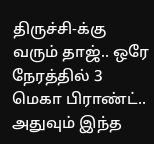திருச்சி-க்கு வரும் தாஜ்.. ஒரே நேரத்தில் 3 மெகா பிராண்ட்.. அதுவும் இந்த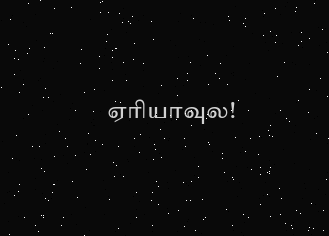ஏரியாவுல!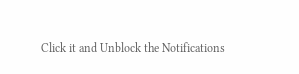Click it and Unblock the Notifications